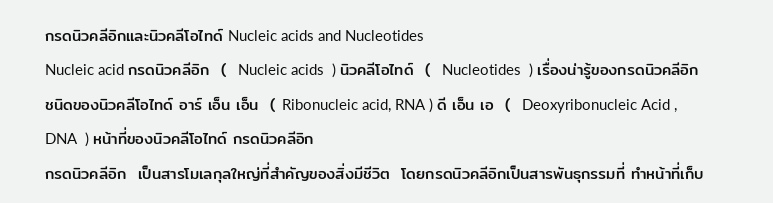กรดนิวคลีอิกและนิวคลีโอไทด์ Nucleic acids and Nucleotides
Nucleic acid กรดนิวคลีอิก  (  Nucleic acids  ) นิวคลีโอไทด์  (  Nucleotides  ) เรื่องน่ารู้ของกรดนิวคลีอิก ชนิดของนิวคลีโอไทด์ อาร์ เอ็น เอ็น  ( Ribonucleic acid, RNA ) ดี เอ็น เอ  (  Deoxyribonucleic Acid , DNA  ) หน้าที่ของนิวคลีโอไทด์ กรดนิวคลีอิก
กรดนิวคลีอิก  เป็นสารโมเลกุลใหญ่ที่สำคัญของสิ่งมีชีวิต  โดยกรดนิวคลีอิกเป็นสารพันธุกรรมที่ ทำหน้าที่เก็บ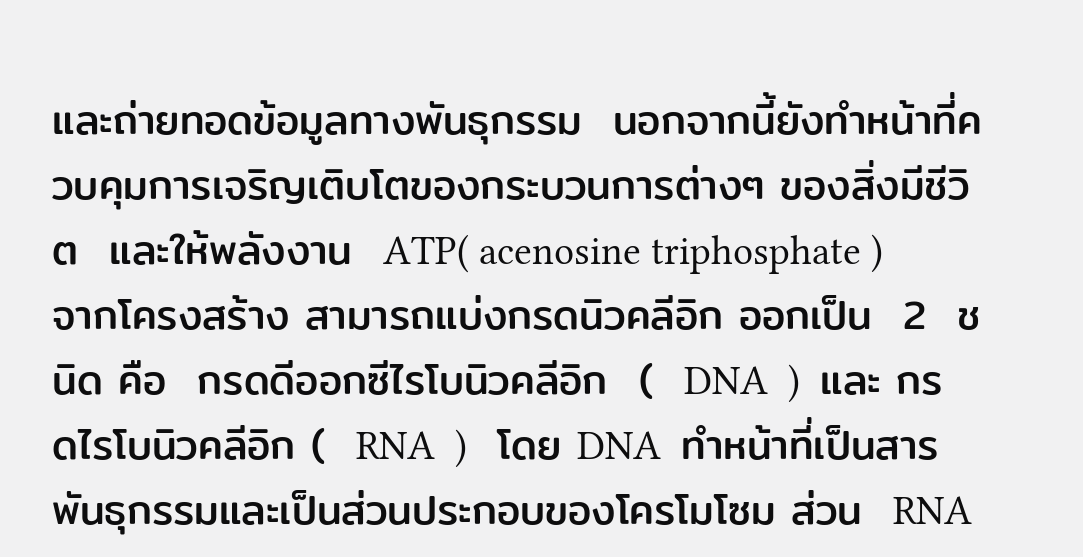และถ่ายทอดข้อมูลทางพันธุกรรม  นอกจากนี้ยังทำหน้าที่ควบคุมการเจริญเติบโตของกระบวนการต่างๆ ของสิ่งมีชีวิต  และให้พลังงาน  ATP( acenosine triphosphate )       จากโครงสร้าง สามารถแบ่งกรดนิวคลีอิก ออกเป็น  2  ชนิด คือ  กรดดีออกซีไรโบนิวคลีอิก  (  DNA  )  และ กรดไรโบนิวคลีอิก (  RNA  )   โดย DNA  ทำหน้าที่เป็นสารพันธุกรรมและเป็นส่วนประกอบของโครโมโซม ส่วน  RNA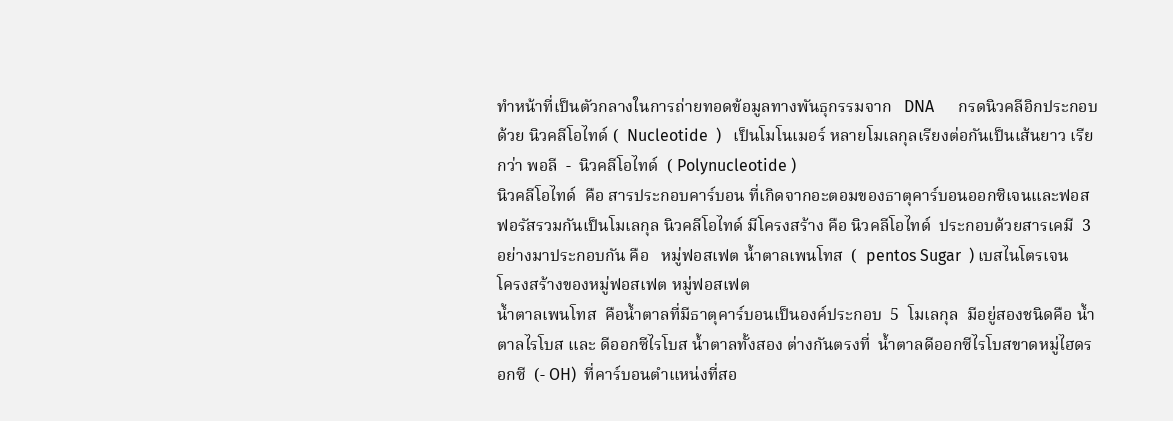ทำหน้าที่เป็นตัวกลางในการถ่ายทอดข้อมูลทางพันธุกรรมจาก   DNA      กรดนิวคลีอิกประกอบด้วย นิวคลีโอไทด์ (  Nucleotide  )   เป็นโมโนเมอร์ หลายโมเลกุลเรียงต่อกันเป็นเส้นยาว เรียกว่า พอลี  -  นิวคลีโอไทด์  ( Polynucleotide )
นิวคลีโอไทด์  คือ สารประกอบคาร์บอน ที่เกิดจากอะตอมของธาตุคาร์บอนออกซิเจนและฟอสฟอรัสรวมกันเป็นโมเลกุล นิวคลีโอไทด์ มีโครงสร้าง คือ นิวคลีโอไทด์  ประกอบด้วยสารเคมี  3  อย่างมาประกอบกัน คือ   หมู่ฟอสเฟต น้ำตาลเพนโทส  (  pentos Sugar  ) เบสไนโตรเจน
โครงสร้างของหมู่ฟอสเฟต หมู่ฟอสเฟต
น้ำตาลเพนโทส  คือน้ำตาลที่มีธาตุคาร์บอนเป็นองค์ประกอบ  5  โมเลกุล  มีอยู่สองชนิดคือ น้ำตาลไรโบส และ ดีออกซีไรโบส น้ำตาลทั้งสอง ต่างกันตรงที่  น้ำตาลดีออกซีไรโบสขาดหมู่ไฮดรอกซี  (- OH)  ที่คาร์บอนตำแหน่งที่สอ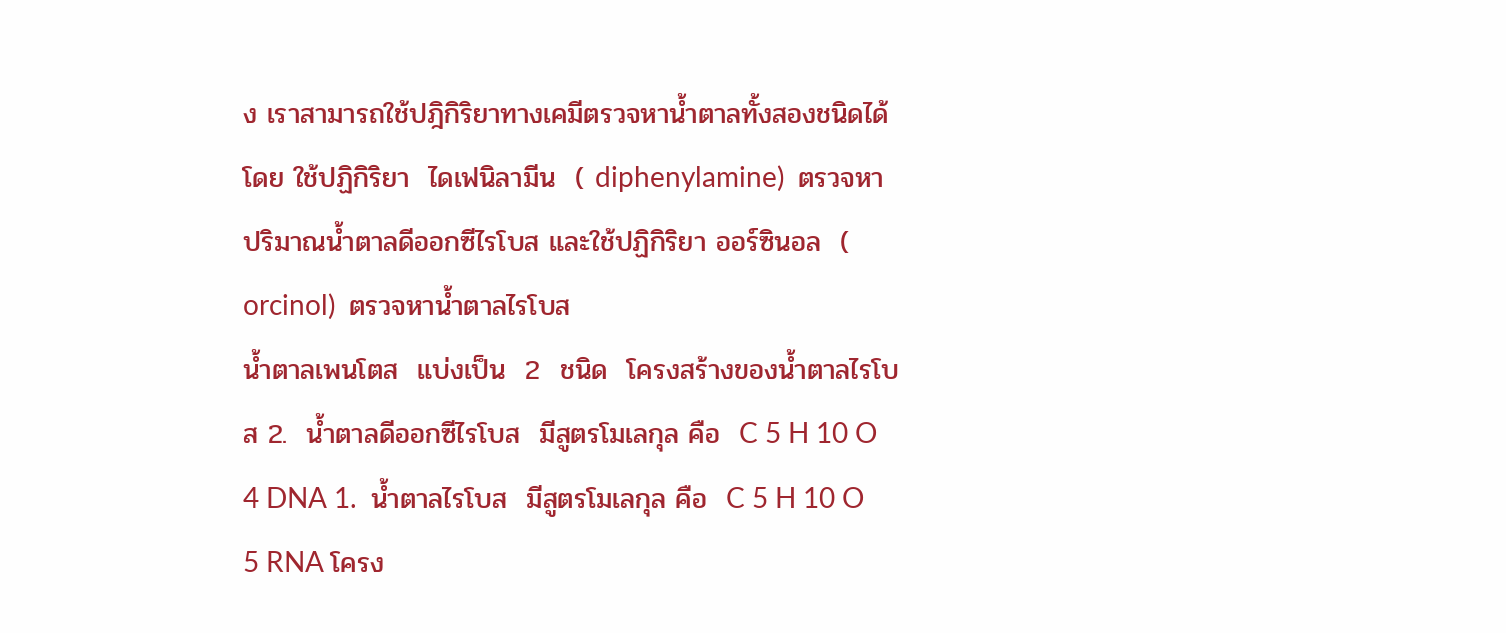ง เราสามารถใช้ปฎิกิริยาทางเคมีตรวจหาน้ำตาลทั้งสองชนิดได้โดย ใช้ปฏิกิริยา  ไดเฟนิลามีน  ( diphenylamine)  ตรวจหาปริมาณน้ำตาลดีออกซีไรโบส และใช้ปฏิกิริยา ออร์ซินอล  ( orcinol)  ตรวจหาน้ำตาลไรโบส
น้ำตาลเพนโตส  แบ่งเป็น  2  ชนิด  โครงสร้างของน้ำตาลไรโบส 2.  น้ำตาลดีออกซีไรโบส  มีสูตรโมเลกุล คือ  C 5 H 10 O 4 DNA 1.  น้ำตาลไรโบส  มีสูตรโมเลกุล คือ  C 5 H 10 O 5 RNA โครง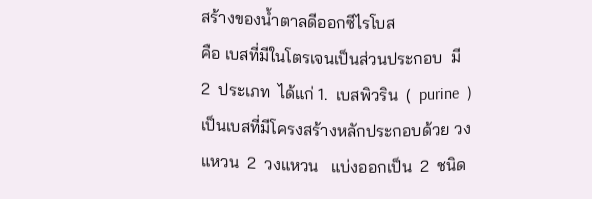สร้างของน้ำตาลดีออกซีไรโบส
คือ เบสที่มีในโตรเจนเป็นส่วนประกอบ  มี  2  ประเภท  ได้แก่ 1.  เบสพิวริน  (  purine  )   เป็นเบสที่มีโครงสร้างหลักประกอบด้วย วงแหวน  2  วงแหวน   แบ่งออกเป็น  2  ชนิด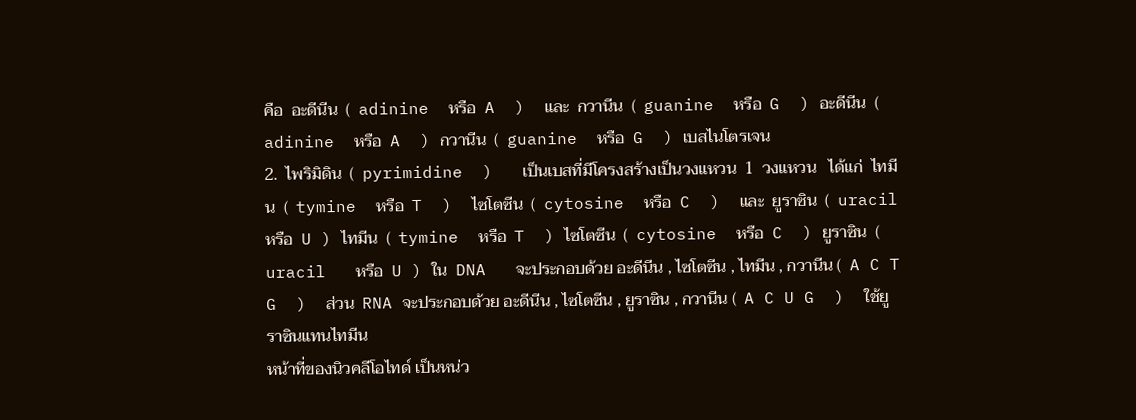คือ  อะดีนีน  (  adinine  หรือ  A  )  และ  กวานีน  (  guanine  หรือ  G  ) อะดีนีน  (  adinine  หรือ  A  ) กวานีน  (  guanine  หรือ  G  ) เบสไนโตรเจน
2.  ไพริมิดิน  (  pyrimidine  )   เป็นเบสที่มีโครงสร้างเป็นวงแหวน  1  วงแหวน   ได้แก่  ไทมีน  (  tymine  หรือ  T  )  ไซโตซีน  (  cytosine  หรือ  C  )  และ  ยูราซิน  (  uracil   หรือ  U ) ไทมีน  (  tymine  หรือ  T  ) ไซโตซีน  (  cytosine  หรือ  C  ) ยูราซิน  (  uracil   หรือ  U ) ใน  DNA   จะประกอบด้วย อะดีนีน , ไซโตซีน , ไทมีน , กวานีน (  A C T G  )  ส่วน  RNA จะประกอบด้วย อะดีนีน , ไซโตซีน , ยูราซิน , กวานีน (  A C U G  )  ใช้ยูราซินแทนไทมีน
หน้าที่ของนิวคลีโอไทด์ เป็นหน่ว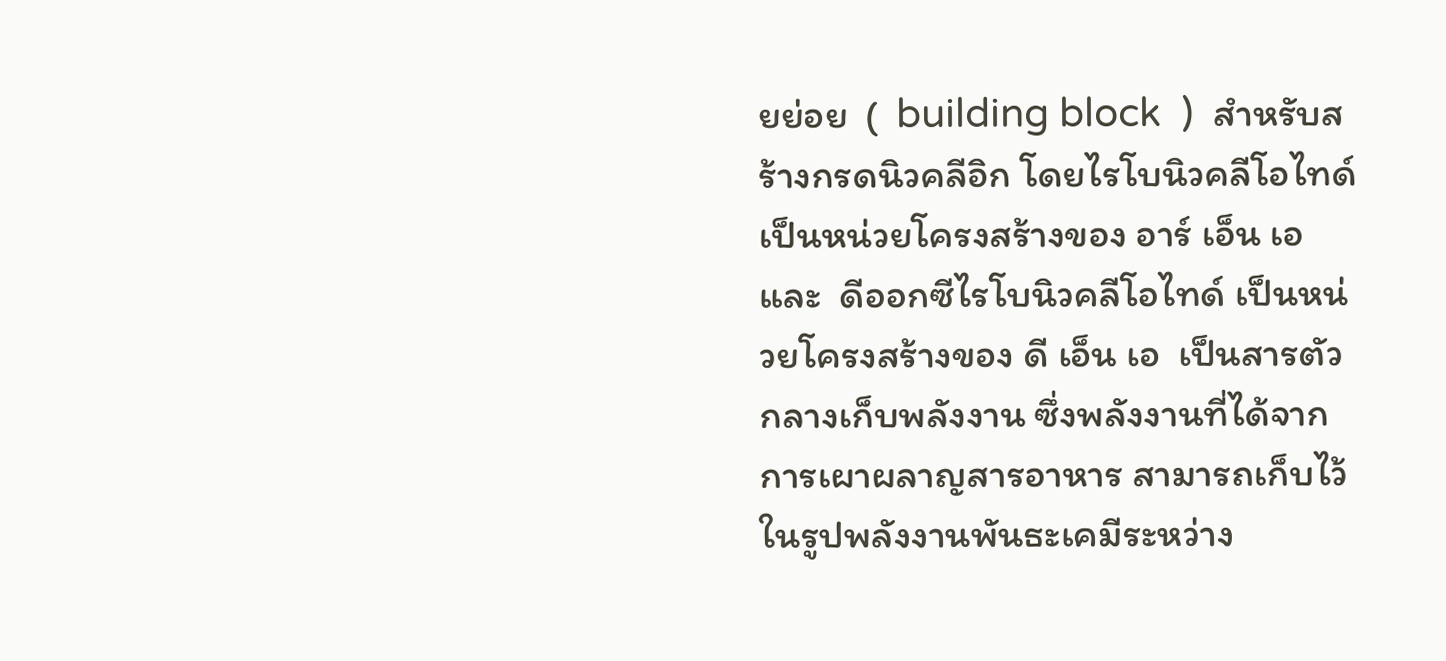ยย่อย  (  building block  )  สำหรับสร้างกรดนิวคลีอิก โดยไรโบนิวคลีโอไทด์ เป็นหน่วยโครงสร้างของ อาร์ เอ็น เอ  และ  ดีออกซีไรโบนิวคลีโอไทด์ เป็นหน่วยโครงสร้างของ ดี เอ็น เอ  เป็นสารตัวกลางเก็บพลังงาน ซึ่งพลังงานที่ได้จากการเผาผลาญสารอาหาร สามารถเก็บไว้ในรูปพลังงานพันธะเคมีระหว่าง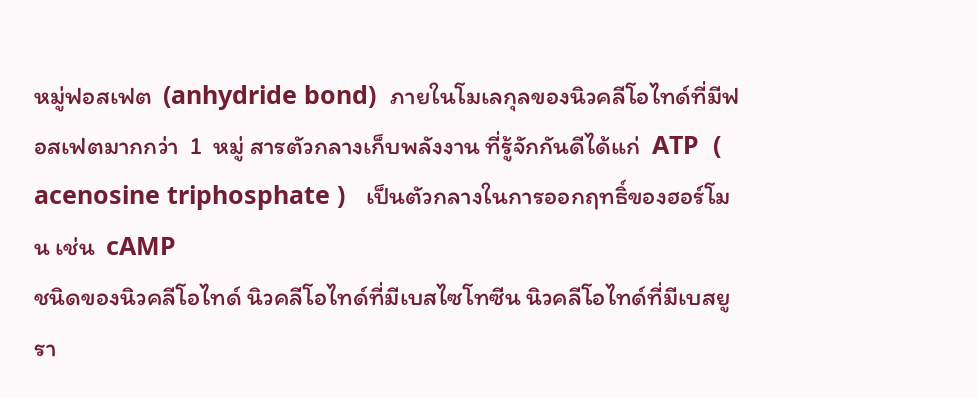หมู่ฟอสเฟต  (anhydride bond)  ภายในโมเลกุลของนิวคลีโอไทด์ที่มีฟอสเฟตมากกว่า  1  หมู่ สารตัวกลางเก็บพลังงาน ที่รู้จักกันดีได้แก่  ATP  ( acenosine triphosphate )   เป็นตัวกลางในการออกฤทธิ์ของฮอร์โมน เช่น  cAMP
ชนิดของนิวคลีโอไทด์ นิวคลีโอไทด์ที่มีเบสไซโทซีน นิวคลีโอไทด์ที่มีเบสยูรา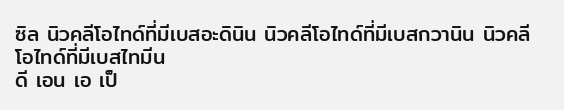ซิล นิวคลีโอไทด์ที่มีเบสอะดินิน นิวคลีโอไทด์ที่มีเบสกวานิน นิวคลีโอไทด์ที่มีเบสไทมีน
ดี เอน เอ เป็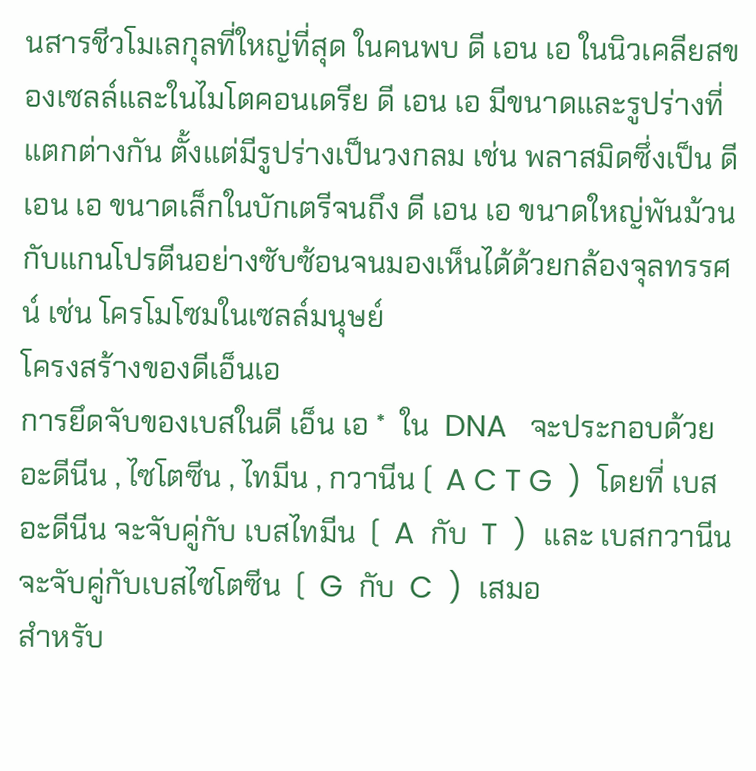นสารชีวโมเลกุลที่ใหญ่ที่สุด ในคนพบ ดี เอน เอ ในนิวเคลียสของเซลล์และในไมโตคอนเดรีย ดี เอน เอ มีขนาดและรูปร่างที่แตกต่างกัน ตั้งแต่มีรูปร่างเป็นวงกลม เช่น พลาสมิดซึ่งเป็น ดี เอน เอ ขนาดเล็กในบักเตรีจนถึง ดี เอน เอ ขนาดใหญ่พันม้วนกับแกนโปรตีนอย่างซับซ้อนจนมองเห็นได้ด้วยกล้องจุลทรรศน์ เช่น โครโมโซมในเซลล์มนุษย์
โครงสร้างของดีเอ็นเอ
การยึดจับของเบสในดี เอ็น เอ *  ใน  DNA   จะประกอบด้วย อะดีนีน , ไซโตซีน , ไทมีน , กวานีน (  A C T G  )  โดยที่ เบสอะดีนีน จะจับคู่กับ เบสไทมีน  (  A  กับ  T  )  และ เบสกวานีน จะจับคู่กับเบสไซโตซีน  (  G  กับ  C  )  เสมอ
สำหรับ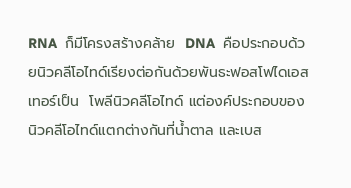RNA  ก็มีโครงสร้างคล้าย  DNA  คือประกอบด้วยนิวคลีโอไทด์เรียงต่อกันด้วยพันธะฟอสโฟไดเอสเทอร์เป็น  โพลีนิวคลีโอไทด์ แต่องค์ประกอบของ  นิวคลีโอไทด์แตกต่างกันที่น้ำตาล และเบส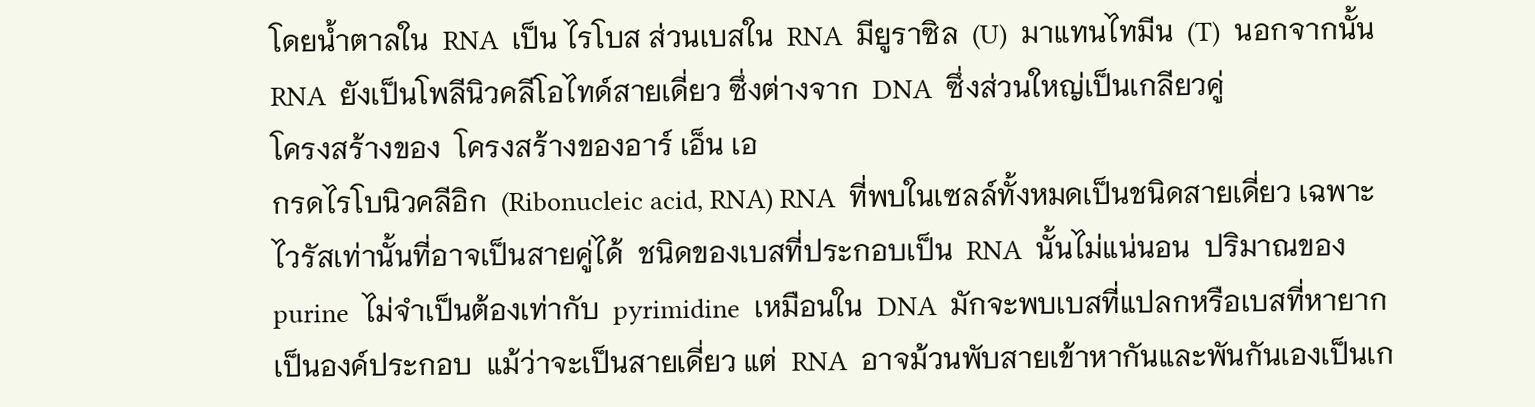โดยน้ำตาลใน  RNA  เป็น ไรโบส ส่วนเบสใน  RNA  มียูราซิล  (U)  มาแทนไทมีน  (T)  นอกจากนั้น  RNA  ยังเป็นโพลีนิวคลีโอไทด์สายเดี่ยว ซึ่งต่างจาก  DNA  ซึ่งส่วนใหญ่เป็นเกลียวคู่
โครงสร้างของ  โครงสร้างของอาร์ เอ็น เอ
กรดไรโบนิวคลีอิก  (Ribonucleic acid, RNA) RNA  ที่พบในเซลล์ทั้งหมดเป็นชนิดสายเดี่ยว เฉพาะไวรัสเท่านั้นที่อาจเป็นสายคู่ได้  ชนิดของเบสที่ประกอบเป็น  RNA  นั้นไม่แน่นอน  ปริมาณของ  purine  ไม่จำเป็นต้องเท่ากับ  pyrimidine  เหมือนใน  DNA  มักจะพบเบสที่แปลกหรือเบสที่หายากเป็นองค์ประกอบ  แม้ว่าจะเป็นสายเดี่ยว แต่  RNA  อาจม้วนพับสายเข้าหากันและพันกันเองเป็นเก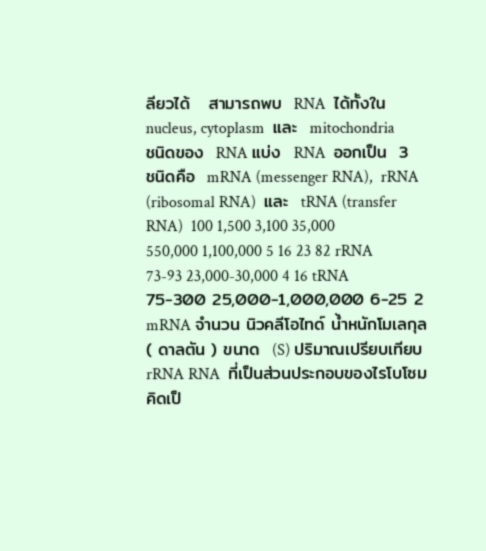ลียวได้   สามารถพบ  RNA  ได้ทั้งใน  nucleus, cytoplasm  และ  mitochondria
ชนิดของ  RNA แบ่ง  RNA  ออกเป็น  3   ชนิดคือ  mRNA (messenger RNA),  rRNA (ribosomal RNA)  และ  tRNA (transfer RNA)  100 1,500 3,100 35,000 550,000 1,100,000 5 16 23 82 rRNA 73-93 23,000-30,000 4 16 tRNA 75-300 25,000-1,000,000 6-25 2 mRNA จำนวน นิวคลีโอไทด์ น้ำหนักโมเลกุล  ( ดาลตัน ) ขนาด  (S) ปริมาณเปรียบเทียบ
rRNA RNA  ที่เป็นส่วนประกอบของไรโบโซม คิดเป็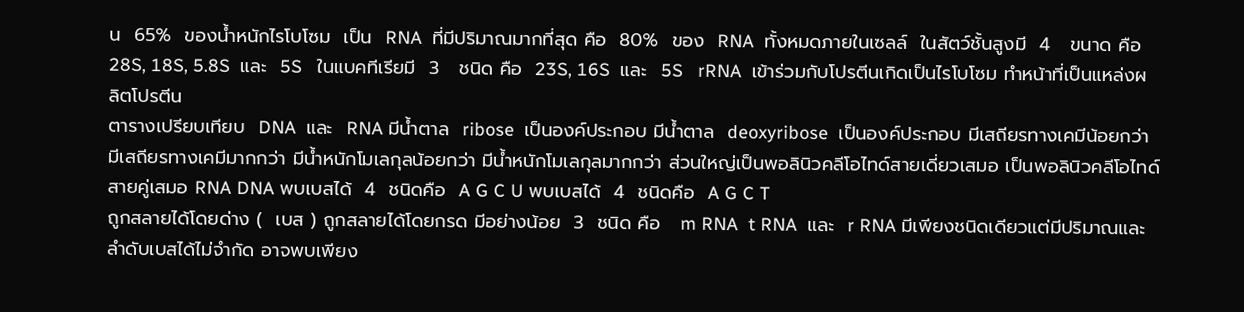น  65%  ของน้ำหนักไรโบโซม  เป็น  RNA  ที่มีปริมาณมากที่สุด คือ  80%  ของ  RNA  ทั้งหมดภายในเซลล์  ในสัตว์ชั้นสูงมี  4   ขนาด คือ  28S, 18S, 5.8S  และ  5S   ในแบคทีเรียมี  3   ชนิด คือ  23S, 16S  และ  5S   rRNA  เข้าร่วมกับโปรตีนเกิดเป็นไรโบโซม ทำหน้าที่เป็นแหล่งผลิตโปรตีน
ตารางเปรียบเทียบ  DNA  และ  RNA มีน้ำตาล  ribose  เป็นองค์ประกอบ มีน้ำตาล  deoxyribose  เป็นองค์ประกอบ มีเสถียรทางเคมีน้อยกว่า มีเสถียรทางเคมีมากกว่า มีน้ำหนักโมเลกุลน้อยกว่า มีน้ำหนักโมเลกุลมากกว่า ส่วนใหญ่เป็นพอลินิวคลีโอไทด์สายเดี่ยวเสมอ เป็นพอลินิวคลีโอไทด์สายคู่เสมอ RNA DNA พบเบสได้  4  ชนิดคือ  A G C U พบเบสได้  4  ชนิดคือ  A G C T
ถูกสลายได้โดยด่าง (  เบส ) ถูกสลายได้โดยกรด มีอย่างน้อย  3  ชนิด คือ   m RNA  t RNA  และ  r RNA มีเพียงชนิดเดียวแต่มีปริมาณและลำดับเบสได้ไม่จำกัด อาจพบเพียง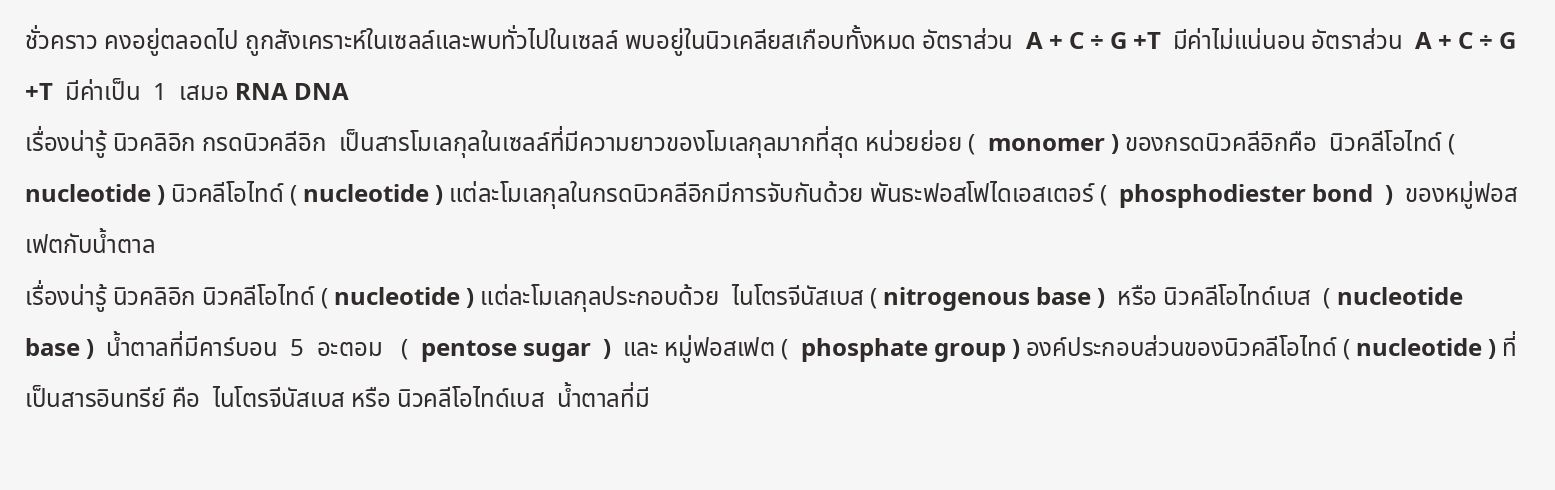ชั่วคราว คงอยู่ตลอดไป ถูกสังเคราะห์ในเซลล์และพบทั่วไปในเซลล์ พบอยู่ในนิวเคลียสเกือบทั้งหมด อัตราส่วน  A + C ÷ G +T  มีค่าไม่แน่นอน อัตราส่วน  A + C ÷ G +T  มีค่าเป็น  1  เสมอ RNA DNA
เรื่องน่ารู้ นิวคลิอิก กรดนิวคลีอิก  เป็นสารโมเลกุลในเซลล์ที่มีความยาวของโมเลกุลมากที่สุด หน่วยย่อย (  monomer ) ของกรดนิวคลีอิกคือ  นิวคลีโอไทด์ ( nucleotide ) นิวคลีโอไทด์ ( nucleotide ) แต่ละโมเลกุลในกรดนิวคลีอิกมีการจับกันด้วย พันธะฟอสโฟไดเอสเตอร์ (  phosphodiester bond  )  ของหมู่ฟอสเฟตกับน้ำตาล
เรื่องน่ารู้ นิวคลิอิก นิวคลีโอไทด์ ( nucleotide ) แต่ละโมเลกุลประกอบด้วย  ไนโตรจีนัสเบส ( nitrogenous base )  หรือ นิวคลีโอไทด์เบส  ( nucleotide base )  น้ำตาลที่มีคาร์บอน  5  อะตอม   (  pentose sugar  )  และ หมู่ฟอสเฟต (  phosphate group ) องค์ประกอบส่วนของนิวคลีโอไทด์ ( nucleotide ) ที่เป็นสารอินทรีย์ คือ  ไนโตรจีนัสเบส หรือ นิวคลีโอไทด์เบส  น้ำตาลที่มี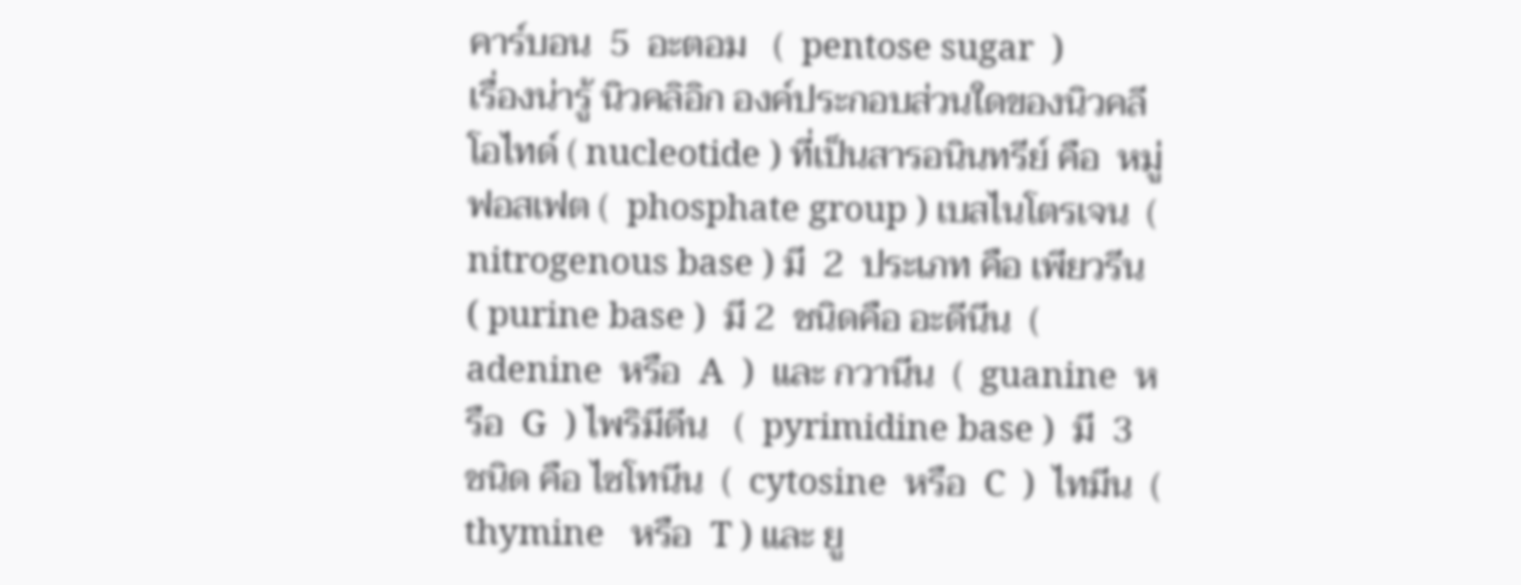คาร์บอน  5  อะตอม   (  pentose sugar  )
เรื่องน่ารู้ นิวคลิอิก องค์ประกอบส่วนใดของนิวคลีโอไทด์ ( nucleotide ) ที่เป็นสารอนินทรีย์ คือ  หมู่ฟอสเฟต (  phosphate group ) เบสไนโตรเจน  ( nitrogenous base ) มี  2  ประเภท คือ เพียวรีน   ( purine base )  มี 2  ชนิดคือ อะดีนีน  ( adenine  หรือ  A  )  และ กวานีน  (  guanine  หรือ  G  ) ไพริมีดีน   (  pyrimidine base )  มี  3  ชนิด คือ ไซโทนีน  (  cytosine  หรือ  C  )  ไทมีน  (  thymine   หรือ  T ) และ ยู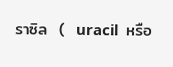ราซิล  (  uracil  หรือ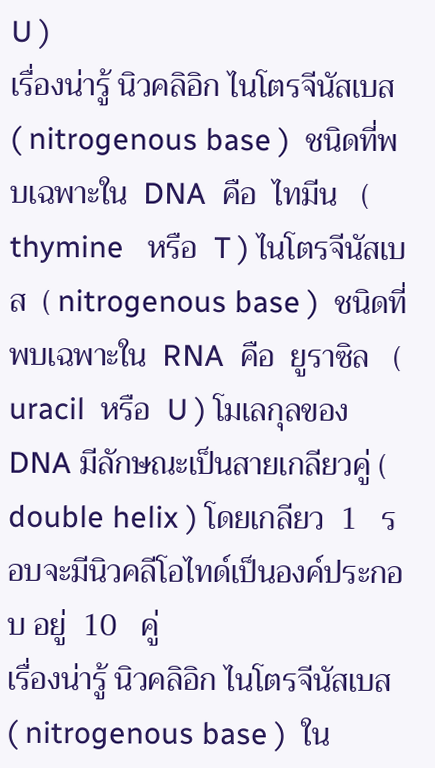U )
เรื่องน่ารู้ นิวคลิอิก ไนโตรจีนัสเบส  ( nitrogenous base )  ชนิดที่พบเฉพาะใน  DNA  คือ  ไทมีน   (  thymine   หรือ  T ) ไนโตรจีนัสเบส  ( nitrogenous base )  ชนิดที่พบเฉพาะใน  RNA  คือ  ยูราซิล   (  uracil  หรือ  U ) โมเลกุลของ  DNA มีลักษณะเป็นสายเกลียวคู่ (  double helix ) โดยเกลียว  1   รอบจะมีนิวคลีโอไทด์เป็นองค์ประกอบ อยู่  10   คู่
เรื่องน่ารู้ นิวคลิอิก ไนโตรจีนัสเบส  ( nitrogenous base )  ใน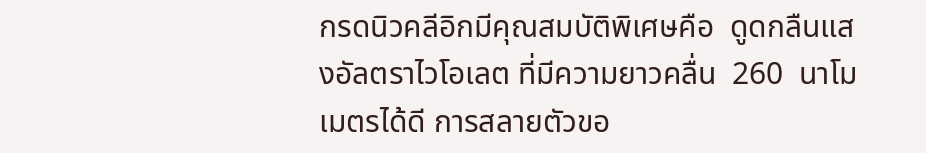กรดนิวคลีอิกมีคุณสมบัติพิเศษคือ  ดูดกลืนแสงอัลตราไวโอเลต ที่มีความยาวคลื่น  260  นาโมเมตรได้ดี การสลายตัวขอ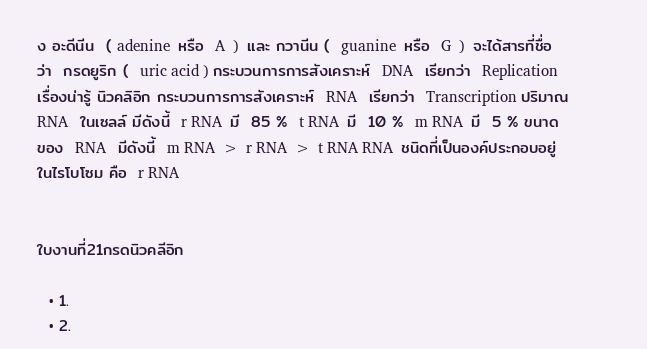ง อะดีนีน  ( adenine  หรือ  A  )  และ กวานีน (  guanine  หรือ  G  )  จะได้สารที่ชื่อว่า  กรดยูริก (  uric acid ) กระบวนการการสังเคราะห์  DNA   เรียกว่า  Replication
เรื่องน่ารู้ นิวคลิอิก กระบวนการการสังเคราะห์  RNA   เรียกว่า  Transcription ปริมาณ  RNA   ในเซลล์ มีดังนี้  r RNA  มี  85 %  t RNA  มี  10 %  m RNA  มี  5 % ขนาดของ  RNA   มีดังนี้  m RNA  >  r RNA  >  t RNA RNA  ชนิดที่เป็นองค์ประกอบอยู่ในไรโบโซม คือ  r RNA


ใบงานที่21กรดนิวคลีอิก

  • 1.
  • 2.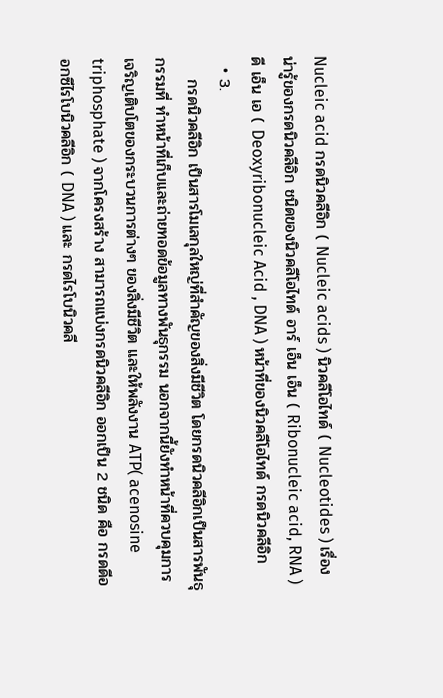Nucleic acid กรดนิวคลีอิก ( Nucleic acids ) นิวคลีโอไทด์ ( Nucleotides ) เรื่องน่ารู้ของกรดนิวคลีอิก ชนิดของนิวคลีโอไทด์ อาร์ เอ็น เอ็น ( Ribonucleic acid, RNA ) ดี เอ็น เอ ( Deoxyribonucleic Acid , DNA ) หน้าที่ของนิวคลีโอไทด์ กรดนิวคลีอิก
  • 3.
    กรดนิวคลีอิก เป็นสารโมเลกุลใหญ่ที่สำคัญของสิ่งมีชีวิต โดยกรดนิวคลีอิกเป็นสารพันธุกรรมที่ ทำหน้าที่เก็บและถ่ายทอดข้อมูลทางพันธุกรรม นอกจากนี้ยังทำหน้าที่ควบคุมการเจริญเติบโตของกระบวนการต่างๆ ของสิ่งมีชีวิต และให้พลังงาน ATP( acenosine triphosphate ) จากโครงสร้าง สามารถแบ่งกรดนิวคลีอิก ออกเป็น 2 ชนิด คือ กรดดีออกซีไรโบนิวคลีอิก ( DNA ) และ กรดไรโบนิวคลี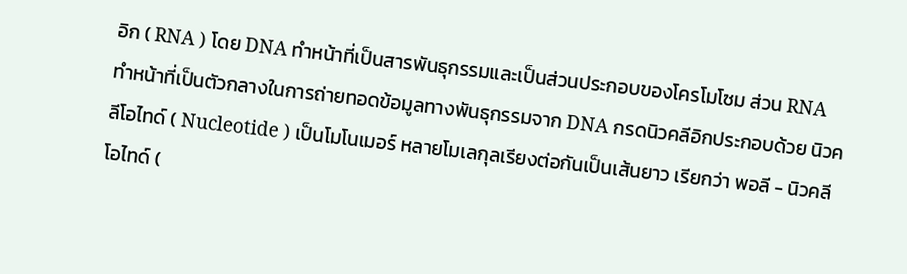อิก ( RNA ) โดย DNA ทำหน้าที่เป็นสารพันธุกรรมและเป็นส่วนประกอบของโครโมโซม ส่วน RNA ทำหน้าที่เป็นตัวกลางในการถ่ายทอดข้อมูลทางพันธุกรรมจาก DNA กรดนิวคลีอิกประกอบด้วย นิวคลีโอไทด์ ( Nucleotide ) เป็นโมโนเมอร์ หลายโมเลกุลเรียงต่อกันเป็นเส้นยาว เรียกว่า พอลี - นิวคลีโอไทด์ (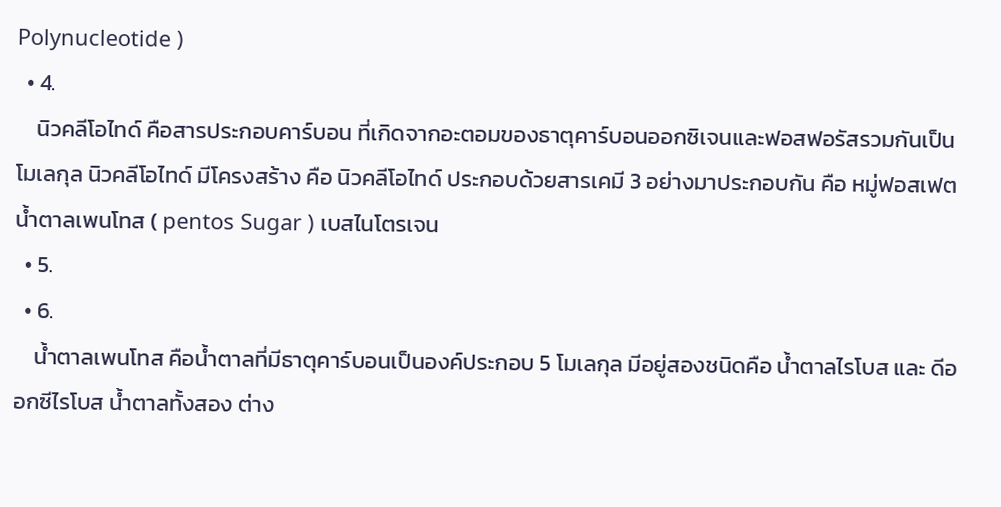Polynucleotide )
  • 4.
    นิวคลีโอไทด์ คือสารประกอบคาร์บอน ที่เกิดจากอะตอมของธาตุคาร์บอนออกซิเจนและฟอสฟอรัสรวมกันเป็นโมเลกุล นิวคลีโอไทด์ มีโครงสร้าง คือ นิวคลีโอไทด์ ประกอบด้วยสารเคมี 3 อย่างมาประกอบกัน คือ หมู่ฟอสเฟต น้ำตาลเพนโทส ( pentos Sugar ) เบสไนโตรเจน
  • 5.
  • 6.
    น้ำตาลเพนโทส คือน้ำตาลที่มีธาตุคาร์บอนเป็นองค์ประกอบ 5 โมเลกุล มีอยู่สองชนิดคือ น้ำตาลไรโบส และ ดีออกซีไรโบส น้ำตาลทั้งสอง ต่าง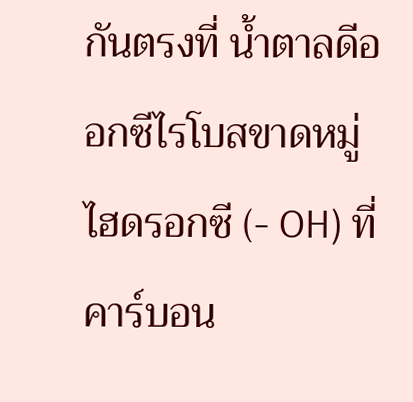กันตรงที่ น้ำตาลดีออกซีไรโบสขาดหมู่ไฮดรอกซี (- OH) ที่คาร์บอน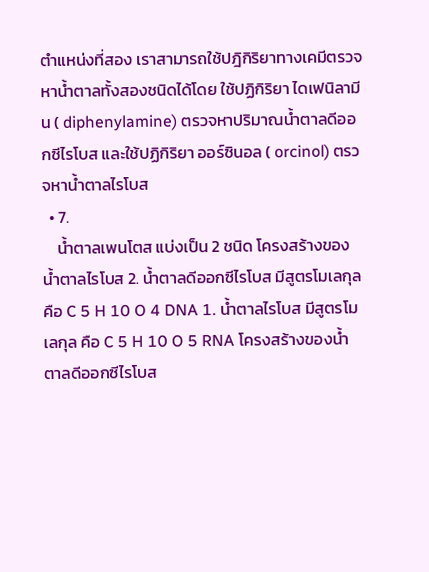ตำแหน่งที่สอง เราสามารถใช้ปฎิกิริยาทางเคมีตรวจหาน้ำตาลทั้งสองชนิดได้โดย ใช้ปฏิกิริยา ไดเฟนิลามีน ( diphenylamine) ตรวจหาปริมาณน้ำตาลดีออกซีไรโบส และใช้ปฏิกิริยา ออร์ซินอล ( orcinol) ตรวจหาน้ำตาลไรโบส
  • 7.
    น้ำตาลเพนโตส แบ่งเป็น 2 ชนิด โครงสร้างของน้ำตาลไรโบส 2. น้ำตาลดีออกซีไรโบส มีสูตรโมเลกุล คือ C 5 H 10 O 4 DNA 1. น้ำตาลไรโบส มีสูตรโมเลกุล คือ C 5 H 10 O 5 RNA โครงสร้างของน้ำตาลดีออกซีไรโบส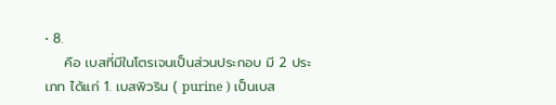• 8.
    คือ เบสที่มีในโตรเจนเป็นส่วนประกอบ มี 2 ประเภท ได้แก่ 1. เบสพิวริน ( purine ) เป็นเบส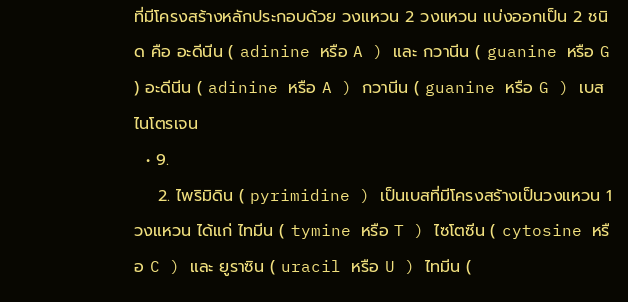ที่มีโครงสร้างหลักประกอบด้วย วงแหวน 2 วงแหวน แบ่งออกเป็น 2 ชนิด คือ อะดีนีน ( adinine หรือ A ) และ กวานีน ( guanine หรือ G ) อะดีนีน ( adinine หรือ A ) กวานีน ( guanine หรือ G ) เบสไนโตรเจน
  • 9.
    2. ไพริมิดิน ( pyrimidine ) เป็นเบสที่มีโครงสร้างเป็นวงแหวน 1 วงแหวน ได้แก่ ไทมีน ( tymine หรือ T ) ไซโตซีน ( cytosine หรือ C ) และ ยูราซิน ( uracil หรือ U ) ไทมีน (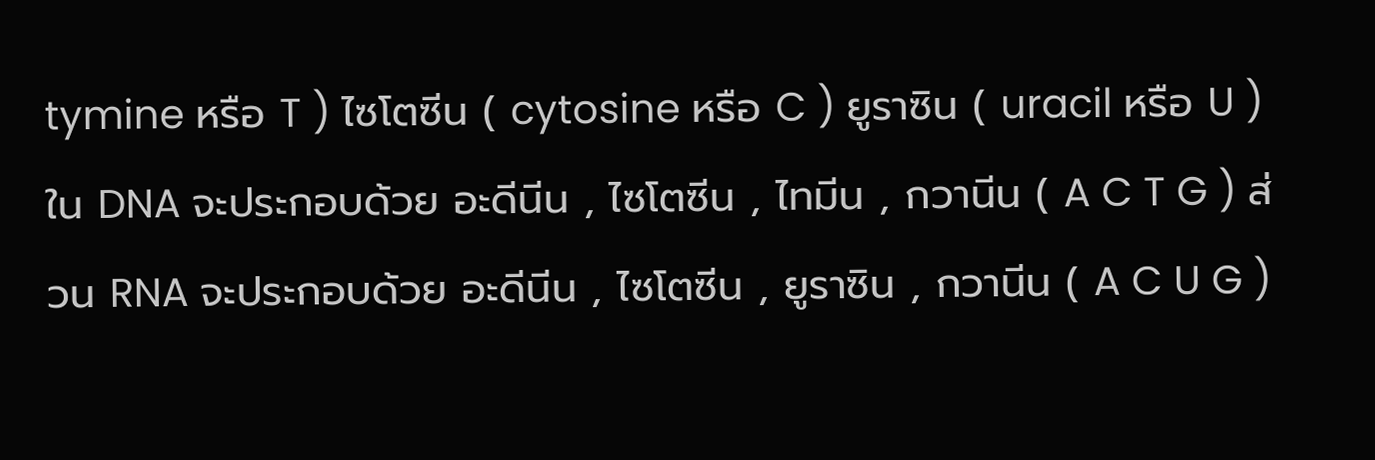tymine หรือ T ) ไซโตซีน ( cytosine หรือ C ) ยูราซิน ( uracil หรือ U ) ใน DNA จะประกอบด้วย อะดีนีน , ไซโตซีน , ไทมีน , กวานีน ( A C T G ) ส่วน RNA จะประกอบด้วย อะดีนีน , ไซโตซีน , ยูราซิน , กวานีน ( A C U G )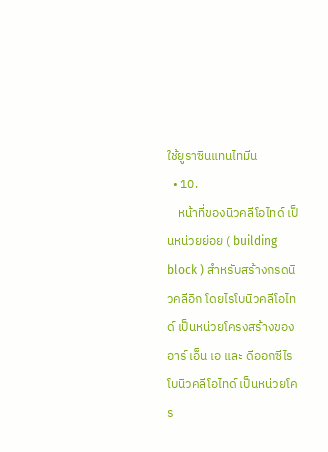ใช้ยูราซินแทนไทมีน
  • 10.
    หน้าที่ของนิวคลีโอไทด์ เป็นหน่วยย่อย ( building block ) สำหรับสร้างกรดนิวคลีอิก โดยไรโบนิวคลีโอไทด์ เป็นหน่วยโครงสร้างของ อาร์ เอ็น เอ และ ดีออกซีไรโบนิวคลีโอไทด์ เป็นหน่วยโคร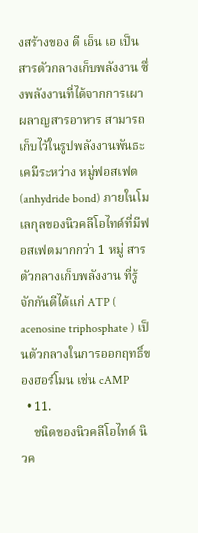งสร้างของ ดี เอ็น เอ เป็นสารตัวกลางเก็บพลังงาน ซึ่งพลังงานที่ได้จากการเผาผลาญสารอาหาร สามารถเก็บไว้ในรูปพลังงานพันธะเคมีระหว่าง หมู่ฟอสเฟต (anhydride bond) ภายในโมเลกุลของนิวคลีโอไทด์ที่มีฟอสเฟตมากกว่า 1 หมู่ สารตัวกลางเก็บพลังงาน ที่รู้จักกันดีได้แก่ ATP ( acenosine triphosphate ) เป็นตัวกลางในการออกฤทธิ์ของฮอร์โมน เช่น cAMP
  • 11.
    ชนิดของนิวคลีโอไทด์ นิวค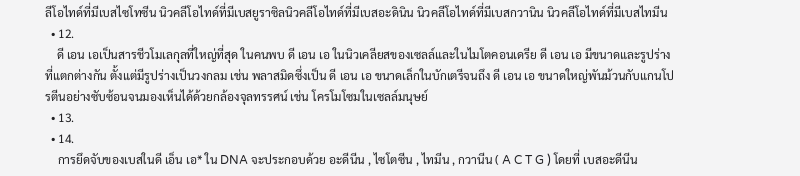ลีโอไทด์ที่มีเบสไซโทซีน นิวคลีโอไทด์ที่มีเบสยูราซิลนิวคลีโอไทด์ที่มีเบสอะดินิน นิวคลีโอไทด์ที่มีเบสกวานิน นิวคลีโอไทด์ที่มีเบสไทมีน
  • 12.
    ดี เอน เอเป็นสารชีวโมเลกุลที่ใหญ่ที่สุด ในคนพบ ดี เอน เอ ในนิวเคลียสของเซลล์และในไมโตคอนเดรีย ดี เอน เอ มีขนาดและรูปร่างที่แตกต่างกัน ตั้งแต่มีรูปร่างเป็นวงกลม เช่น พลาสมิดซึ่งเป็น ดี เอน เอ ขนาดเล็กในบักเตรีจนถึง ดี เอน เอ ขนาดใหญ่พันม้วนกับแกนโปรตีนอย่างซับซ้อนจนมองเห็นได้ด้วยกล้องจุลทรรศน์ เช่น โครโมโซมในเซลล์มนุษย์
  • 13.
  • 14.
    การยึดจับของเบสในดี เอ็น เอ* ใน DNA จะประกอบด้วย อะดีนีน , ไซโตซีน , ไทมีน , กวานีน ( A C T G ) โดยที่ เบสอะดีนีน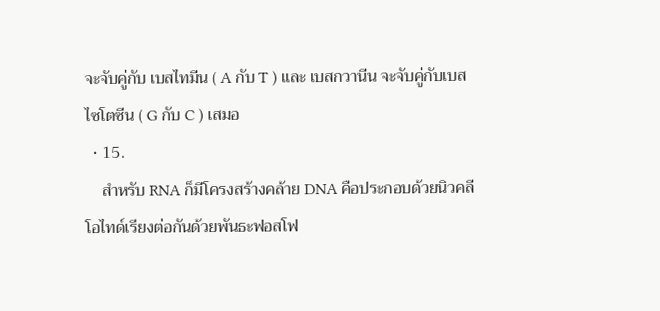จะจับคู่กับ เบสไทมีน ( A กับ T ) และ เบสกวานีน จะจับคู่กับเบสไซโตซีน ( G กับ C ) เสมอ
  • 15.
    สำหรับ RNA ก็มีโครงสร้างคล้าย DNA คือประกอบด้วยนิวคลีโอไทด์เรียงต่อกันด้วยพันธะฟอสโฟ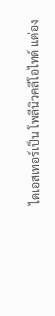ไดเอสเทอร์เป็น โพลีนิวคลีโอไทด์ แต่อง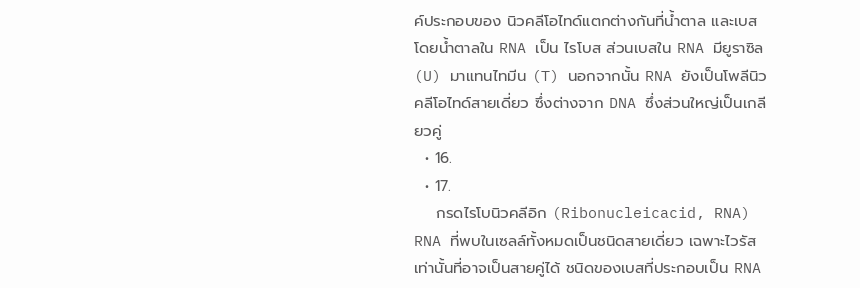ค์ประกอบของ นิวคลีโอไทด์แตกต่างกันที่น้ำตาล และเบส โดยน้ำตาลใน RNA เป็น ไรโบส ส่วนเบสใน RNA มียูราซิล (U) มาแทนไทมีน (T) นอกจากนั้น RNA ยังเป็นโพลีนิวคลีโอไทด์สายเดี่ยว ซึ่งต่างจาก DNA ซึ่งส่วนใหญ่เป็นเกลียวคู่
  • 16.
  • 17.
    กรดไรโบนิวคลีอิก (Ribonucleicacid, RNA) RNA ที่พบในเซลล์ทั้งหมดเป็นชนิดสายเดี่ยว เฉพาะไวรัสเท่านั้นที่อาจเป็นสายคู่ได้ ชนิดของเบสที่ประกอบเป็น RNA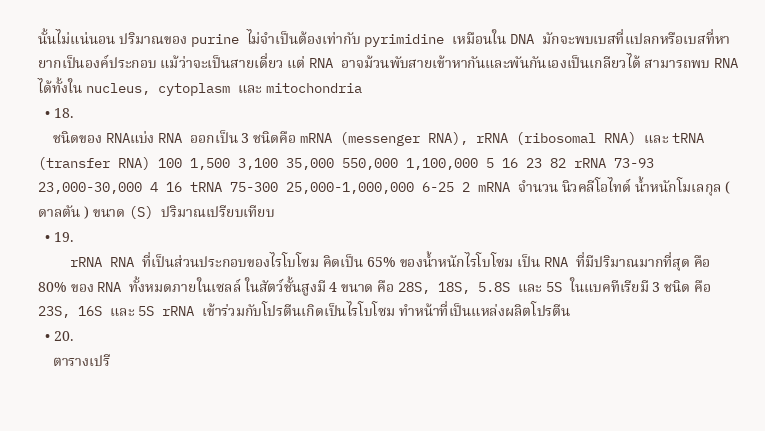นั้นไม่แน่นอน ปริมาณของ purine ไม่จำเป็นต้องเท่ากับ pyrimidine เหมือนใน DNA มักจะพบเบสที่แปลกหรือเบสที่หายากเป็นองค์ประกอบ แม้ว่าจะเป็นสายเดี่ยว แต่ RNA อาจม้วนพับสายเข้าหากันและพันกันเองเป็นเกลียวได้ สามารถพบ RNA ได้ทั้งใน nucleus, cytoplasm และ mitochondria
  • 18.
    ชนิดของ RNAแบ่ง RNA ออกเป็น 3 ชนิดคือ mRNA (messenger RNA), rRNA (ribosomal RNA) และ tRNA (transfer RNA) 100 1,500 3,100 35,000 550,000 1,100,000 5 16 23 82 rRNA 73-93 23,000-30,000 4 16 tRNA 75-300 25,000-1,000,000 6-25 2 mRNA จำนวน นิวคลีโอไทด์ น้ำหนักโมเลกุล ( ดาลตัน ) ขนาด (S) ปริมาณเปรียบเทียบ
  • 19.
    rRNA RNA ที่เป็นส่วนประกอบของไรโบโซม คิดเป็น 65% ของน้ำหนักไรโบโซม เป็น RNA ที่มีปริมาณมากที่สุด คือ 80% ของ RNA ทั้งหมดภายในเซลล์ ในสัตว์ชั้นสูงมี 4 ขนาด คือ 28S, 18S, 5.8S และ 5S ในแบคทีเรียมี 3 ชนิด คือ 23S, 16S และ 5S rRNA เข้าร่วมกับโปรตีนเกิดเป็นไรโบโซม ทำหน้าที่เป็นแหล่งผลิตโปรตีน
  • 20.
    ตารางเปรี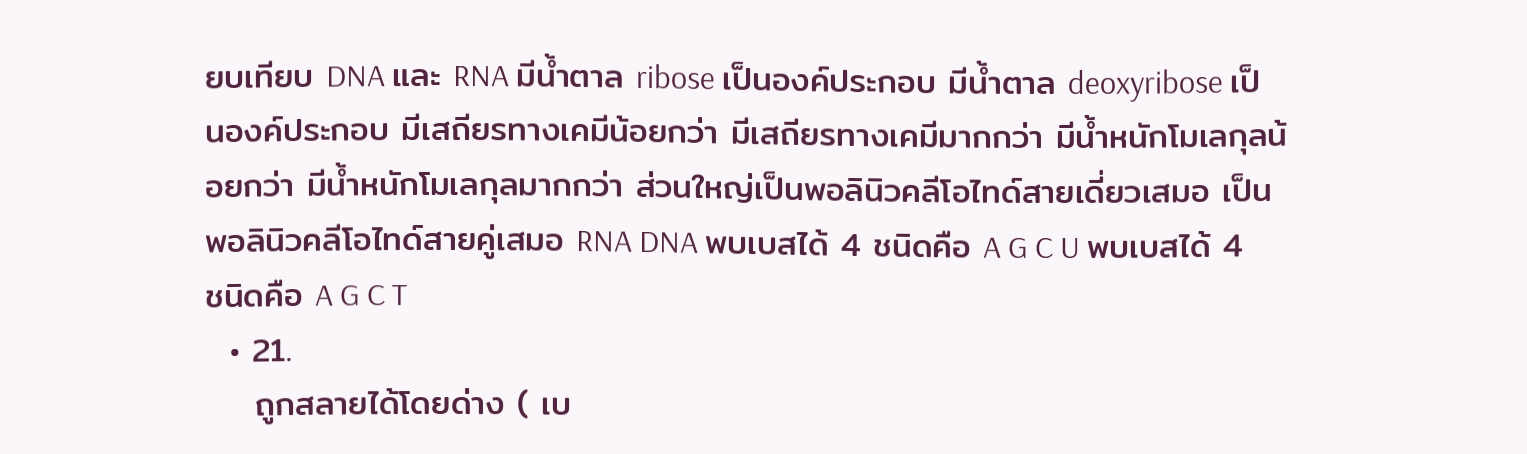ยบเทียบ DNA และ RNA มีน้ำตาล ribose เป็นองค์ประกอบ มีน้ำตาล deoxyribose เป็นองค์ประกอบ มีเสถียรทางเคมีน้อยกว่า มีเสถียรทางเคมีมากกว่า มีน้ำหนักโมเลกุลน้อยกว่า มีน้ำหนักโมเลกุลมากกว่า ส่วนใหญ่เป็นพอลินิวคลีโอไทด์สายเดี่ยวเสมอ เป็นพอลินิวคลีโอไทด์สายคู่เสมอ RNA DNA พบเบสได้ 4 ชนิดคือ A G C U พบเบสได้ 4 ชนิดคือ A G C T
  • 21.
    ถูกสลายได้โดยด่าง ( เบ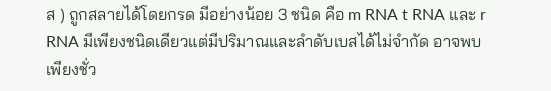ส ) ถูกสลายได้โดยกรด มีอย่างน้อย 3 ชนิด คือ m RNA t RNA และ r RNA มีเพียงชนิดเดียวแต่มีปริมาณและลำดับเบสได้ไม่จำกัด อาจพบเพียงชั่ว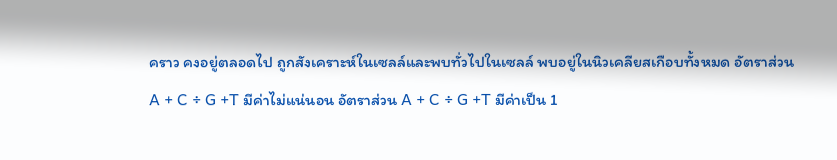คราว คงอยู่ตลอดไป ถูกสังเคราะห์ในเซลล์และพบทั่วไปในเซลล์ พบอยู่ในนิวเคลียสเกือบทั้งหมด อัตราส่วน A + C ÷ G +T มีค่าไม่แน่นอน อัตราส่วน A + C ÷ G +T มีค่าเป็น 1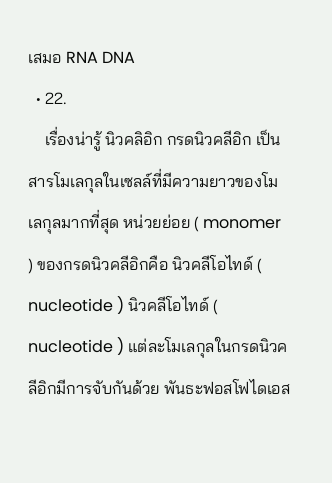เสมอ RNA DNA
  • 22.
    เรื่องน่ารู้ นิวคลิอิก กรดนิวคลีอิก เป็นสารโมเลกุลในเซลล์ที่มีความยาวของโมเลกุลมากที่สุด หน่วยย่อย ( monomer ) ของกรดนิวคลีอิกคือ นิวคลีโอไทด์ ( nucleotide ) นิวคลีโอไทด์ ( nucleotide ) แต่ละโมเลกุลในกรดนิวคลีอิกมีการจับกันด้วย พันธะฟอสโฟไดเอส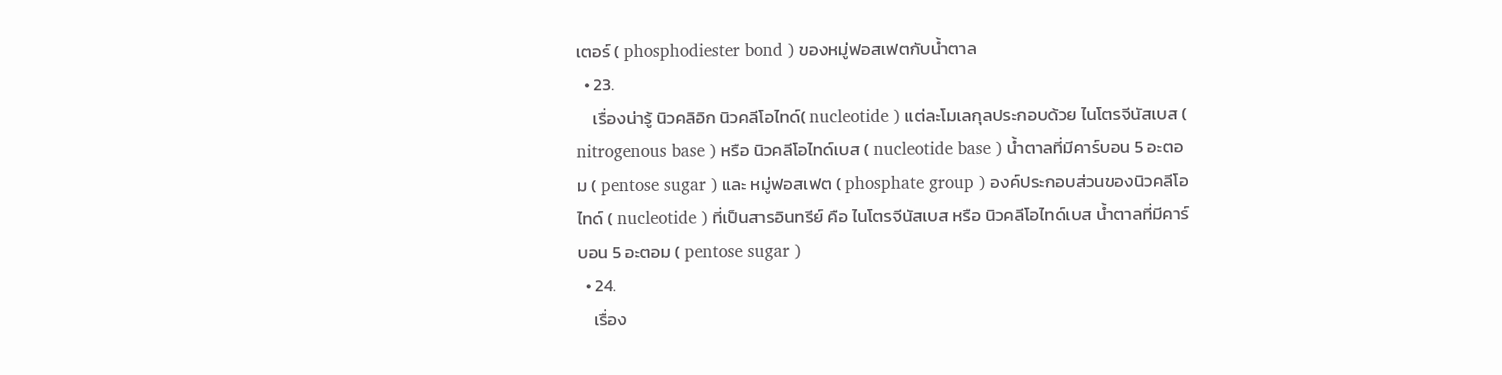เตอร์ ( phosphodiester bond ) ของหมู่ฟอสเฟตกับน้ำตาล
  • 23.
    เรื่องน่ารู้ นิวคลิอิก นิวคลีโอไทด์( nucleotide ) แต่ละโมเลกุลประกอบด้วย ไนโตรจีนัสเบส ( nitrogenous base ) หรือ นิวคลีโอไทด์เบส ( nucleotide base ) น้ำตาลที่มีคาร์บอน 5 อะตอม ( pentose sugar ) และ หมู่ฟอสเฟต ( phosphate group ) องค์ประกอบส่วนของนิวคลีโอไทด์ ( nucleotide ) ที่เป็นสารอินทรีย์ คือ ไนโตรจีนัสเบส หรือ นิวคลีโอไทด์เบส น้ำตาลที่มีคาร์บอน 5 อะตอม ( pentose sugar )
  • 24.
    เรื่อง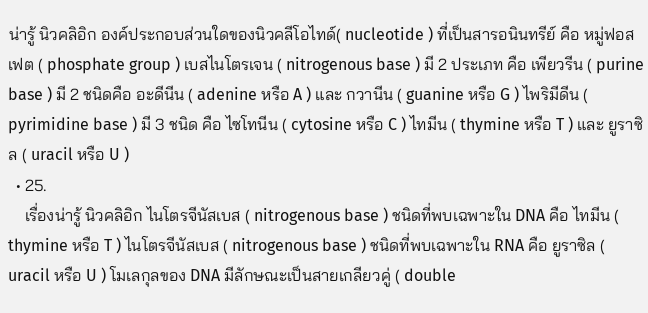น่ารู้ นิวคลิอิก องค์ประกอบส่วนใดของนิวคลีโอไทด์( nucleotide ) ที่เป็นสารอนินทรีย์ คือ หมู่ฟอสเฟต ( phosphate group ) เบสไนโตรเจน ( nitrogenous base ) มี 2 ประเภท คือ เพียวรีน ( purine base ) มี 2 ชนิดคือ อะดีนีน ( adenine หรือ A ) และ กวานีน ( guanine หรือ G ) ไพริมีดีน ( pyrimidine base ) มี 3 ชนิด คือ ไซโทนีน ( cytosine หรือ C ) ไทมีน ( thymine หรือ T ) และ ยูราซิล ( uracil หรือ U )
  • 25.
    เรื่องน่ารู้ นิวคลิอิก ไนโตรจีนัสเบส ( nitrogenous base ) ชนิดที่พบเฉพาะใน DNA คือ ไทมีน ( thymine หรือ T ) ไนโตรจีนัสเบส ( nitrogenous base ) ชนิดที่พบเฉพาะใน RNA คือ ยูราซิล ( uracil หรือ U ) โมเลกุลของ DNA มีลักษณะเป็นสายเกลียวคู่ ( double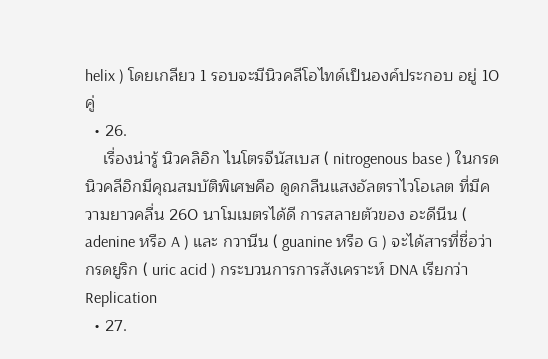helix ) โดยเกลียว 1 รอบจะมีนิวคลีโอไทด์เป็นองค์ประกอบ อยู่ 10 คู่
  • 26.
    เรื่องน่ารู้ นิวคลิอิก ไนโตรจีนัสเบส ( nitrogenous base ) ในกรดนิวคลีอิกมีคุณสมบัติพิเศษคือ ดูดกลืนแสงอัลตราไวโอเลต ที่มีความยาวคลื่น 260 นาโมเมตรได้ดี การสลายตัวของ อะดีนีน ( adenine หรือ A ) และ กวานีน ( guanine หรือ G ) จะได้สารที่ชื่อว่า กรดยูริก ( uric acid ) กระบวนการการสังเคราะห์ DNA เรียกว่า Replication
  • 27.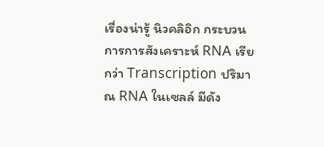เรื่องน่ารู้ นิวคลิอิก กระบวนการการสังเคราะห์ RNA เรียกว่า Transcription ปริมาณ RNA ในเซลล์ มีดัง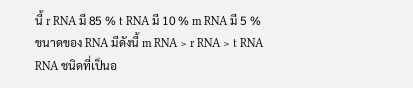นี้ r RNA มี 85 % t RNA มี 10 % m RNA มี 5 % ขนาดของ RNA มีดังนี้ m RNA > r RNA > t RNA RNA ชนิดที่เป็นอ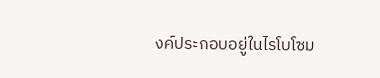งค์ประกอบอยู่ในไรโบโซม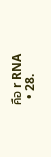คือ r RNA
  • 28.